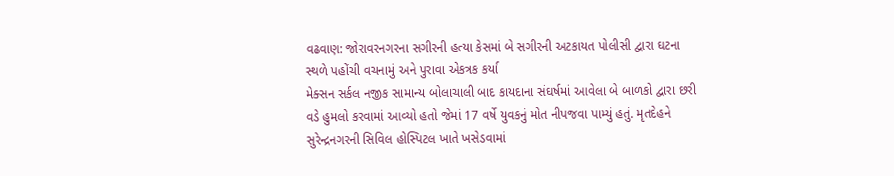વઢવાણ: જોરાવરનગરના સગીરની હત્યા કેસમાં બે સગીરની અટકાયત પોલીસી દ્વારા ઘટના સ્થળે પહોંચી વચનામું અને પુરાવા એકત્રક કર્યા
મેક્સન સર્કલ નજીક સામાન્ય બોલાચાલી બાદ કાયદાના સંઘર્ષમાં આવેલા બે બાળકો દ્વારા છરી વડે હુમલો કરવામાં આવ્યો હતો જેમાં 17 વર્ષે યુવકનું મોત નીપજવા પામ્યું હતું. મૃતદેહને સુરેન્દ્રનગરની સિવિલ હોસ્પિટલ ખાતે ખસેડવામાં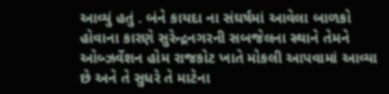આવ્યું હતું . બંને કાયદા ના સંઘર્ષમાં આવેલા બાળકો હોવાના કારણે સુરેન્દ્રનગરની સબજેલના સ્થાને તેમને ઓબ્ઝર્વેશન હોમ રાજકોટ ખાતે મોકલી આપવામાં આવ્યા છે અને તે સુધરે તે માટેના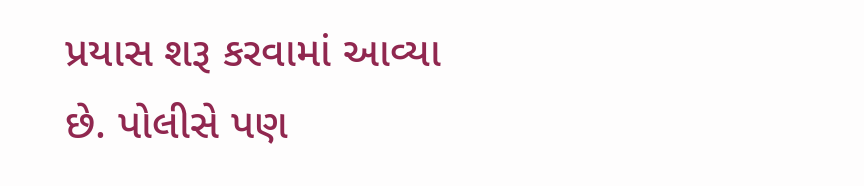પ્રયાસ શરૂ કરવામાં આવ્યા છે. પોલીસે પણ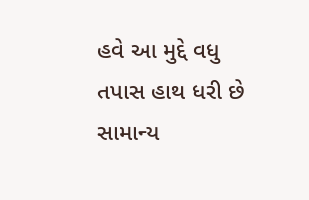હવે આ મુદ્દે વધુ તપાસ હાથ ધરી છે સામાન્ય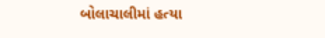બોલાચાલીમાં હત્યા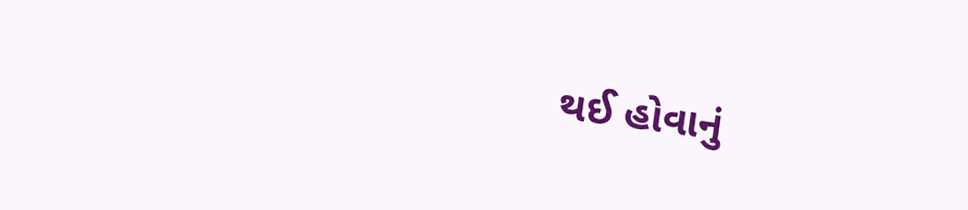થઈ હોવાનું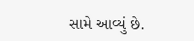સામે આવ્યું છે.